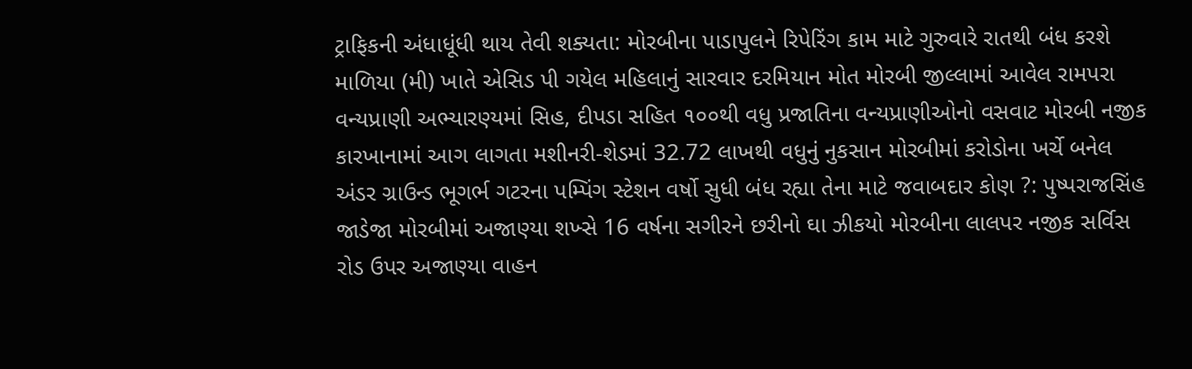ટ્રાફિકની અંધાધૂંધી થાય તેવી શક્યતા: મોરબીના પાડાપુલને રિપેરિંગ કામ માટે ગુરુવારે રાતથી બંધ કરશે માળિયા (મી) ખાતે એસિડ પી ગયેલ મહિલાનું સારવાર દરમિયાન મોત મોરબી જીલ્લામાં આવેલ રામપરા વન્યપ્રાણી અભ્યારણ્યમાં સિહ, દીપડા સહિત ૧૦૦થી વધુ પ્રજાતિના વન્યપ્રાણીઓનો વસવાટ મોરબી નજીક કારખાનામાં આગ લાગતા મશીનરી-શેડમાં 32.72 લાખથી વધુનું નુકસાન મોરબીમાં કરોડોના ખર્ચે બનેલ અંડર ગ્રાઉન્ડ ભૂગર્ભ ગટરના પમ્પિંગ સ્ટેશન વર્ષો સુધી બંધ રહ્યા તેના માટે જવાબદાર કોણ ?: પુષ્પરાજસિંહ જાડેજા મોરબીમાં અજાણ્યા શખ્સે 16 વર્ષના સગીરને છરીનો ઘા ઝીકયો મોરબીના લાલપર નજીક સર્વિસ રોડ ઉપર અજાણ્યા વાહન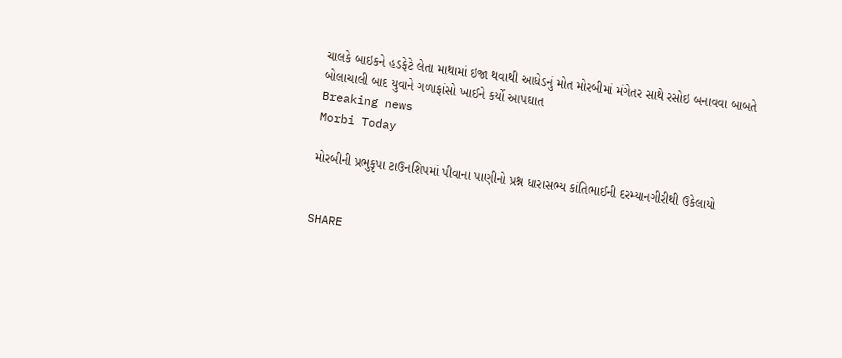ચાલકે બાઇકને હડફેટે લેતા માથામાં ઇજા થવાથી આધેડનું મોત મોરબીમાં મંગેતર સાથે રસોઇ બનાવવા બાબતે બોલાચાલી બાદ યુવાને ગળાફાંસો ખાઈને કર્યો આપઘાત
Breaking news
Morbi Today

મોરબીની પ્રભુકૃપા ટાઉનશિપમાં પીવાના પાણીનો પ્રશ્ન ધારાસભ્ય કાંતિભાઈની દરમ્યાનગીરીથી ઉકેલાયો


SHARE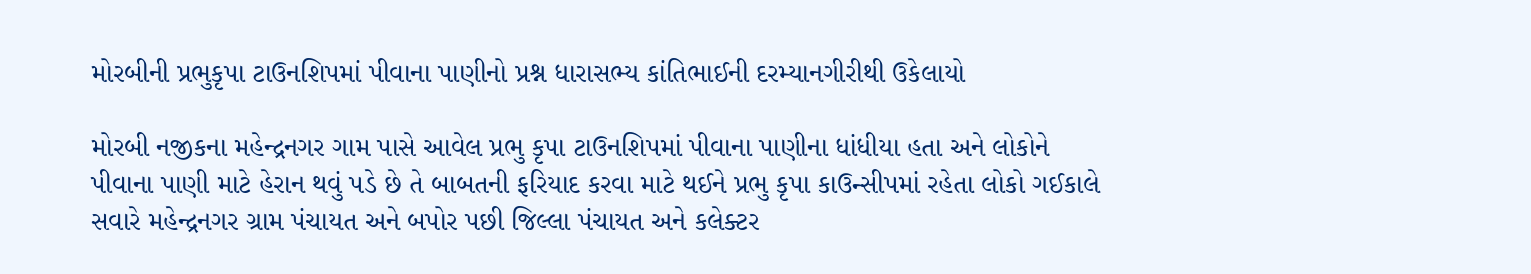મોરબીની પ્રભુકૃપા ટાઉનશિપમાં પીવાના પાણીનો પ્રશ્ન ધારાસભ્ય કાંતિભાઈની દરમ્યાનગીરીથી ઉકેલાયો

મોરબી નજીકના મહેન્દ્રનગર ગામ પાસે આવેલ પ્રભુ કૃપા ટાઉનશિપમાં પીવાના પાણીના ધાંધીયા હતા અને લોકોને પીવાના પાણી માટે હેરાન થવું પડે છે તે બાબતની ફરિયાદ કરવા માટે થઈને પ્રભુ કૃપા કાઉન્સીપમાં રહેતા લોકો ગઈકાલે સવારે મહેન્દ્રનગર ગ્રામ પંચાયત અને બપોર પછી જિલ્લા પંચાયત અને કલેક્ટર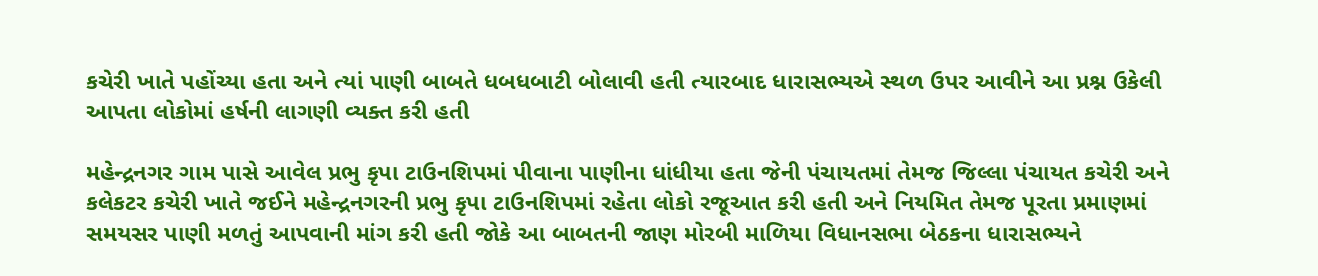કચેરી ખાતે પહોંચ્યા હતા અને ત્યાં પાણી બાબતે ધબધબાટી બોલાવી હતી ત્યારબાદ ધારાસભ્યએ સ્થળ ઉપર આવીને આ પ્રશ્ન ઉકેલી આપતા લોકોમાં હર્ષની લાગણી વ્યક્ત કરી હતી

મહેન્દ્રનગર ગામ પાસે આવેલ પ્રભુ કૃપા ટાઉનશિપમાં પીવાના પાણીના ધાંધીયા હતા જેની પંચાયતમાં તેમજ જિલ્લા પંચાયત કચેરી અને કલેકટર કચેરી ખાતે જઈને મહેન્દ્રનગરની પ્રભુ કૃપા ટાઉનશિપમાં રહેતા લોકો રજૂઆત કરી હતી અને નિયમિત તેમજ પૂરતા પ્રમાણમાં સમયસર પાણી મળતું આપવાની માંગ કરી હતી જોકે આ બાબતની જાણ મોરબી માળિયા વિધાનસભા બેઠકના ધારાસભ્યને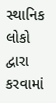સ્થાનિક લોકો દ્વારા કરવામાં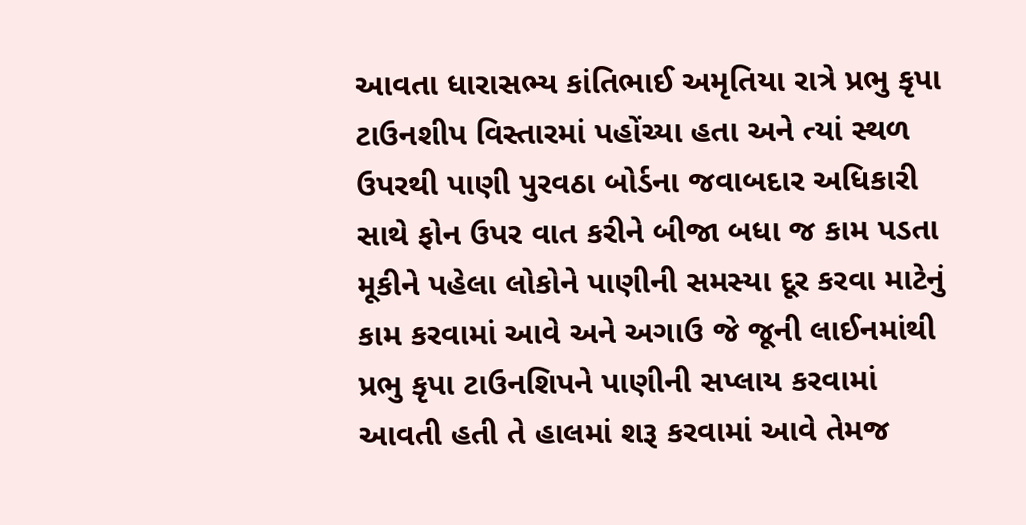આવતા ધારાસભ્ય કાંતિભાઈ અમૃતિયા રાત્રે પ્રભુ કૃપા ટાઉનશીપ વિસ્તારમાં પહોંચ્યા હતા અને ત્યાં સ્થળ ઉપરથી પાણી પુરવઠા બોર્ડના જવાબદાર અધિકારી સાથે ફોન ઉપર વાત કરીને બીજા બધા જ કામ પડતા મૂકીને પહેલા લોકોને પાણીની સમસ્યા દૂર કરવા માટેનું કામ કરવામાં આવે અને અગાઉ જે જૂની લાઈનમાંથી પ્રભુ કૃપા ટાઉનશિપને પાણીની સપ્લાય કરવામાં આવતી હતી તે હાલમાં શરૂ કરવામાં આવે તેમજ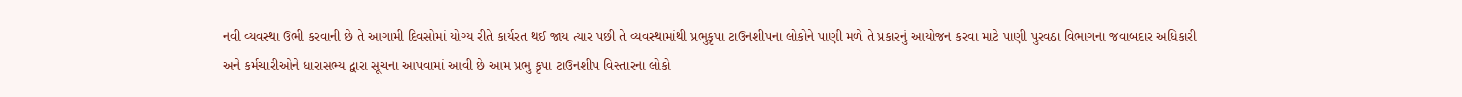નવી વ્યવસ્થા ઉભી કરવાની છે તે આગામી દિવસોમાં યોગ્ય રીતે કાર્યરત થઈ જાય ત્યાર પછી તે વ્યવસ્થામાંથી પ્રભુકૃપા ટાઉનશીપના લોકોને પાણી મળે તે પ્રકારનું આયોજન કરવા માટે પાણી પુરવઠા વિભાગના જવાબદાર અધિકારી અને કર્મચારીઓને ધારાસભ્ય દ્વારા સૂચના આપવામાં આવી છે આમ પ્રભુ કૃપા ટાઉનશીપ વિસ્તારના લોકો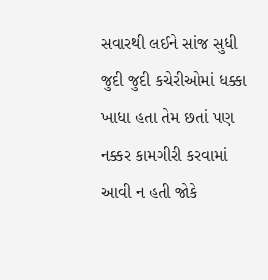સવારથી લઈને સાંજ સુધી જુદી જુદી કચેરીઓમાં ધક્કા ખાધા હતા તેમ છતાં પણ નક્કર કામગીરી કરવામાં આવી ન હતી જોકે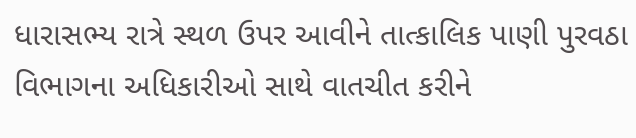ધારાસભ્ય રાત્રે સ્થળ ઉપર આવીને તાત્કાલિક પાણી પુરવઠા વિભાગના અધિકારીઓ સાથે વાતચીત કરીને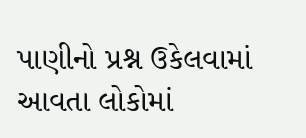પાણીનો પ્રશ્ન ઉકેલવામાં આવતા લોકોમાં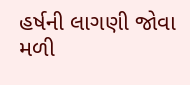હર્ષની લાગણી જોવા મળી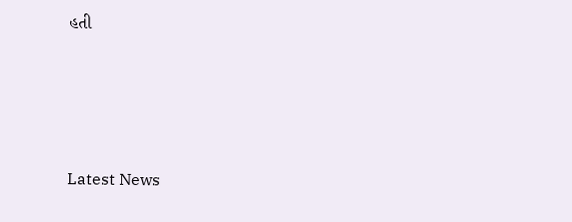હતી






Latest News